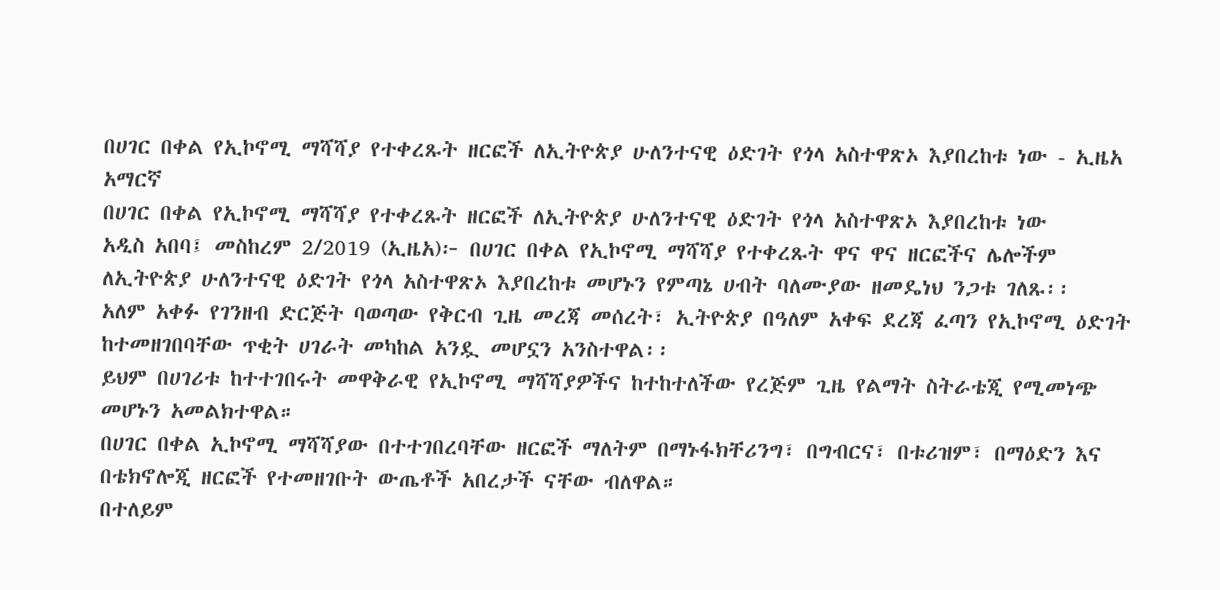በሀገር በቀል የኢኮኖሚ ማሻሻያ የተቀረጹት ዘርፎች ለኢትዮጵያ ሁለንተናዊ ዕድገት የጎላ አስተዋጽኦ እያበረከቱ ነው - ኢዜአ አማርኛ
በሀገር በቀል የኢኮኖሚ ማሻሻያ የተቀረጹት ዘርፎች ለኢትዮጵያ ሁለንተናዊ ዕድገት የጎላ አስተዋጽኦ እያበረከቱ ነው
አዲስ አበባ፤ መስከረም 2/2019 (ኢዜአ)፦ በሀገር በቀል የኢኮኖሚ ማሻሻያ የተቀረጹት ዋና ዋና ዘርፎችና ሌሎችም ለኢትዮጵያ ሁለንተናዊ ዕድገት የጎላ አስተዋጽኦ እያበረከቱ መሆኑን የምጣኔ ሀብት ባለሙያው ዘመዴነህ ንጋቱ ገለጹ፡፡
አለም አቀፉ የገንዘብ ድርጅት ባወጣው የቅርብ ጊዜ መረጃ መሰረት፣ ኢትዮጵያ በዓለም አቀፍ ደረጃ ፈጣን የኢኮኖሚ ዕድገት ከተመዘገበባቸው ጥቂት ሀገራት መካከል አንዷ መሆኗን አንስተዋል፡፡
ይህም በሀገሪቱ ከተተገበሩት መዋቅራዊ የኢኮኖሚ ማሻሻያዎችና ከተከተለችው የረጅም ጊዜ የልማት ስትራቴጂ የሚመነጭ መሆኑን አመልክተዋል።
በሀገር በቀል ኢኮኖሚ ማሻሻያው በተተገበረባቸው ዘርፎች ማለትም በማኑፋክቸሪንግ፣ በግብርና፣ በቱሪዝም፣ በማዕድን እና በቴክኖሎጂ ዘርፎች የተመዘገቡት ውጤቶች አበረታች ናቸው ብለዋል።
በተለይም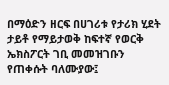በማዕድን ዘርፍ በሀገሪቱ የታሪክ ሂደት ታይቶ የማይታወቅ ከፍተኛ የወርቅ ኤክስፖርት ገቢ መመዝገቡን የጠቀሱት ባለሙያው፤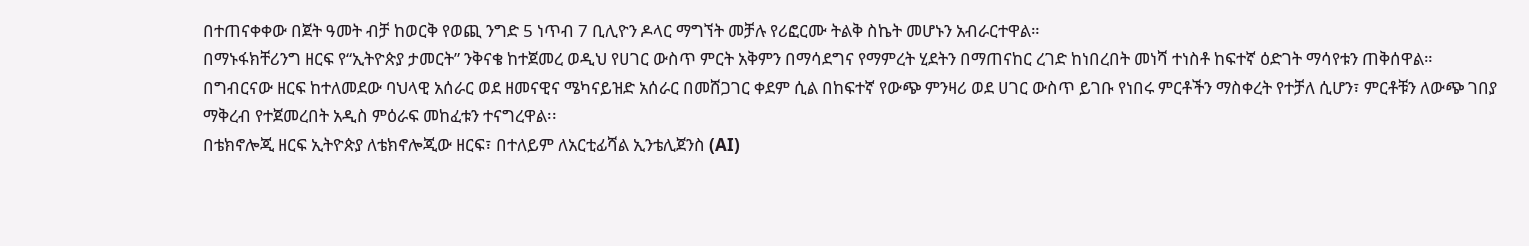በተጠናቀቀው በጀት ዓመት ብቻ ከወርቅ የወጪ ንግድ 5 ነጥብ 7 ቢሊዮን ዶላር ማግኘት መቻሉ የሪፎርሙ ትልቅ ስኬት መሆኑን አብራርተዋል።
በማኑፋክቸሪንግ ዘርፍ የ“ኢትዮጵያ ታመርት” ንቅናቄ ከተጀመረ ወዲህ የሀገር ውስጥ ምርት አቅምን በማሳደግና የማምረት ሂደትን በማጠናከር ረገድ ከነበረበት መነሻ ተነስቶ ከፍተኛ ዕድገት ማሳየቱን ጠቅሰዋል።
በግብርናው ዘርፍ ከተለመደው ባህላዊ አሰራር ወደ ዘመናዊና ሜካናይዝድ አሰራር በመሸጋገር ቀደም ሲል በከፍተኛ የውጭ ምንዛሪ ወደ ሀገር ውስጥ ይገቡ የነበሩ ምርቶችን ማስቀረት የተቻለ ሲሆን፣ ምርቶቹን ለውጭ ገበያ ማቅረብ የተጀመረበት አዲስ ምዕራፍ መከፈቱን ተናግረዋል፡፡
በቴክኖሎጂ ዘርፍ ኢትዮጵያ ለቴክኖሎጂው ዘርፍ፣ በተለይም ለአርቲፊሻል ኢንቴሊጀንስ (AI)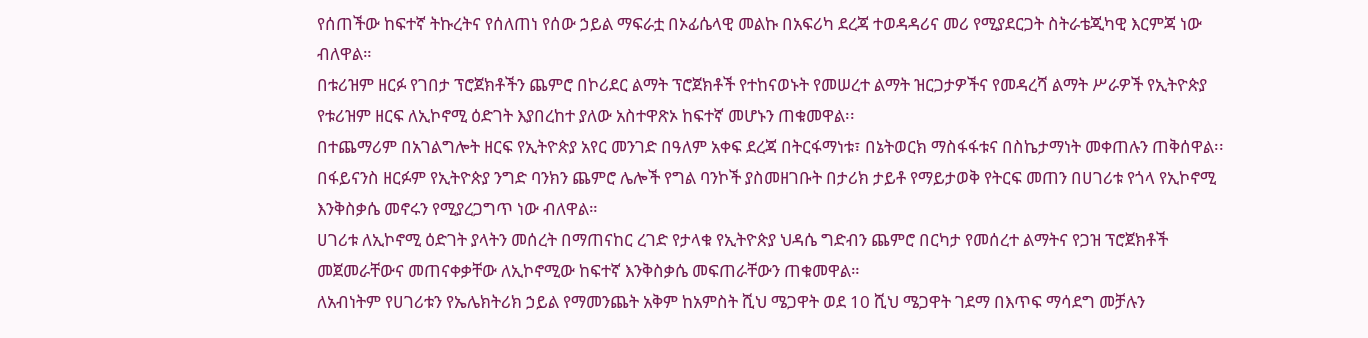የሰጠችው ከፍተኛ ትኩረትና የሰለጠነ የሰው ኃይል ማፍራቷ በኦፊሴላዊ መልኩ በአፍሪካ ደረጃ ተወዳዳሪና መሪ የሚያደርጋት ስትራቴጂካዊ እርምጃ ነው ብለዋል።
በቱሪዝም ዘርፉ የገበታ ፕሮጀክቶችን ጨምሮ በኮሪደር ልማት ፕሮጀክቶች የተከናወኑት የመሠረተ ልማት ዝርጋታዎችና የመዳረሻ ልማት ሥራዎች የኢትዮጵያ የቱሪዝም ዘርፍ ለኢኮኖሚ ዕድገት እያበረከተ ያለው አስተዋጽኦ ከፍተኛ መሆኑን ጠቁመዋል፡፡
በተጨማሪም በአገልግሎት ዘርፍ የኢትዮጵያ አየር መንገድ በዓለም አቀፍ ደረጃ በትርፋማነቱ፣ በኔትወርክ ማስፋፋቱና በስኬታማነት መቀጠሉን ጠቅሰዋል፡፡
በፋይናንስ ዘርፉም የኢትዮጵያ ንግድ ባንክን ጨምሮ ሌሎች የግል ባንኮች ያስመዘገቡት በታሪክ ታይቶ የማይታወቅ የትርፍ መጠን በሀገሪቱ የጎላ የኢኮኖሚ እንቅስቃሴ መኖሩን የሚያረጋግጥ ነው ብለዋል።
ሀገሪቱ ለኢኮኖሚ ዕድገት ያላትን መሰረት በማጠናከር ረገድ የታላቁ የኢትዮጵያ ህዳሴ ግድብን ጨምሮ በርካታ የመሰረተ ልማትና የጋዝ ፕሮጀክቶች መጀመራቸውና መጠናቀቃቸው ለኢኮኖሚው ከፍተኛ እንቅስቃሴ መፍጠራቸውን ጠቁመዋል።
ለአብነትም የሀገሪቱን የኤሌክትሪክ ኃይል የማመንጨት አቅም ከአምስት ሺህ ሜጋዋት ወደ 10 ሺህ ሜጋዋት ገደማ በእጥፍ ማሳደግ መቻሉን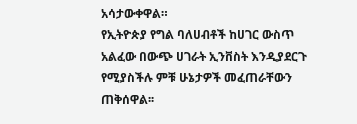አሳታውቀዋል።
የኢትዮጵያ የግል ባለሀብቶች ከሀገር ውስጥ አልፈው በውጭ ሀገራት ኢንቨስት እንዲያደርጉ የሚያስችሉ ምቹ ሁኔታዎች መፈጠራቸውን ጠቅሰዋል፡፡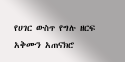የሀገር ውስጥ የግሉ ዘርፍ አቅሙን አጠናክሮ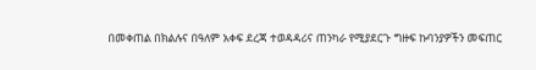በመቀጠል በክልሉና በዓለም አቀፍ ደረጃ ተወዳዳሪና ጠንካራ የሚያደርጉ ግዙፍ ኩባንያዎችን መፍጠር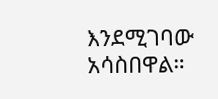እንደሚገባው አሳስበዋል።